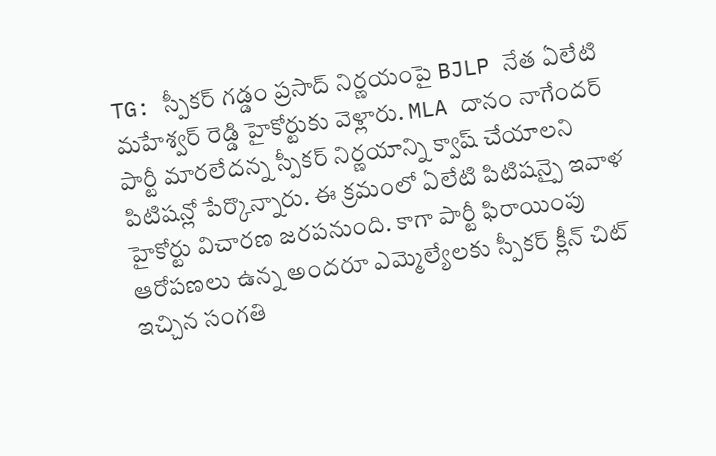TG: స్పీకర్ గడ్డం ప్రసాద్ నిర్ణయంపై BJLP నేత ఏలేటి మహేశ్వర్ రెడ్డి హైకోర్టుకు వెళ్లారు. MLA దానం నాగేందర్ పార్టీ మారలేదన్న స్పీకర్ నిర్ణయాన్ని క్వాష్ చేయాలని పిటిషన్లో పేర్కొన్నారు. ఈ క్రమంలో ఏలేటి పిటిషన్పై ఇవాళ హైకోర్టు విచారణ జరపనుంది. కాగా పార్టీ ఫిరాయింపు ఆరోపణలు ఉన్న అందరూ ఎమ్మెల్యేలకు స్పీకర్ క్లీన్ చిట్ ఇచ్చిన సంగతి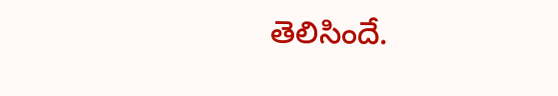తెలిసిందే.